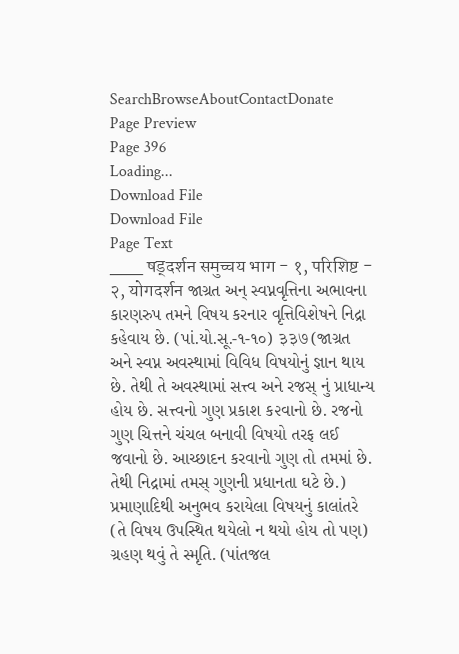SearchBrowseAboutContactDonate
Page Preview
Page 396
Loading...
Download File
Download File
Page Text
___ षड्दर्शन समुच्चय भाग - १, परिशिष्ट - २, योगदर्शन જાગ્રત અન્ સ્વપ્નવૃત્તિના અભાવના કારણરુપ તમને વિષય કરનાર વૃત્તિવિશેષને નિદ્રા કહેવાય છે. (પાં.યો.સૂ.-૧-૧૦) ३३७ (જાગ્રત અને સ્વપ્ન અવસ્થામાં વિવિધ વિષયોનું જ્ઞાન થાય છે. તેથી તે અવસ્થામાં સત્ત્વ અને રજસ્ નું પ્રાધાન્ય હોય છે. સત્ત્વનો ગુણ પ્રકાશ ક૨વાનો છે. રજનો ગુણ ચિત્તને ચંચલ બનાવી વિષયો તરફ લઈ જવાનો છે. આચ્છાદન કરવાનો ગુણ તો તમમાં છે. તેથી નિદ્રામાં તમસ્ ગુણની પ્રધાનતા ઘટે છે.) પ્રમાણાદિથી અનુભવ કરાયેલા વિષયનું કાલાંતરે (તે વિષય ઉપસ્થિત થયેલો ન થયો હોય તો પણ) ગ્રહણ થવું તે સ્મૃતિ. (પાંતજલ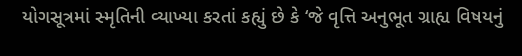યોગસૂત્રમાં સ્મૃતિની વ્યાખ્યા કરતાં કહ્યું છે કે ‘જે વૃત્તિ અનુભૂત ગ્રાહ્ય વિષયનું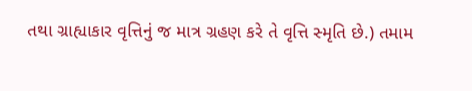તથા ગ્રાહ્યાકાર વૃત્તિનું જ માત્ર ગ્રહણ કરે તે વૃત્તિ સ્મૃતિ છે.) તમામ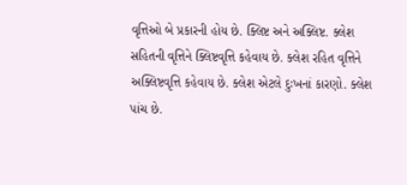વૃત્તિઓ બે પ્રકારની હોય છે. ક્લિષ્ટ અને અક્લિષ્ટ. ક્લેશ સહિતની વૃત્તિને ક્લિષ્ટવૃત્તિ કહેવાય છે. ક્લેશ રહિત વૃત્તિને અક્લિષ્ટવૃત્તિ કહેવાય છે. ક્લેશ એટલે દુઃખનાં કારણો. ક્લેશ પાંચ છે.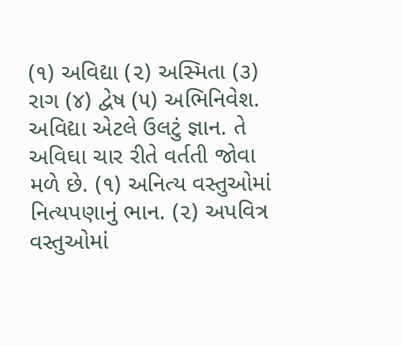(૧) અવિદ્યા (૨) અસ્મિતા (૩) રાગ (૪) દ્વેષ (૫) અભિનિવેશ. અવિદ્યા એટલે ઉલટું જ્ઞાન. તે અવિઘા ચાર રીતે વર્તતી જોવા મળે છે. (૧) અનિત્ય વસ્તુઓમાં નિત્યપણાનું ભાન. (૨) અપવિત્ર વસ્તુઓમાં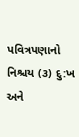પવિત્રપણાનો નિશ્ચય (૩) દુ:ખ અને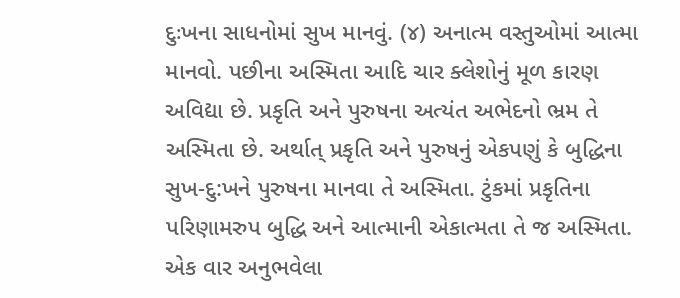દુઃખના સાધનોમાં સુખ માનવું. (૪) અનાત્મ વસ્તુઓમાં આત્મા માનવો. પછીના અસ્મિતા આદિ ચાર ક્લેશોનું મૂળ કારણ અવિદ્યા છે. પ્રકૃતિ અને પુરુષના અત્યંત અભેદનો ભ્રમ તે અસ્મિતા છે. અર્થાત્ પ્રકૃતિ અને પુરુષનું એકપણું કે બુદ્ધિના સુખ-દુ:ખને પુરુષના માનવા તે અસ્મિતા. ટુંકમાં પ્રકૃતિના પરિણામરુપ બુદ્ધિ અને આત્માની એકાત્મતા તે જ અસ્મિતા. એક વાર અનુભવેલા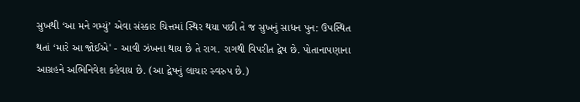સુખથી ‘આ મને ગમ્યું’ એવા સંસ્કાર ચિત્તમાં સ્થિર થયા પછી તે જ સુખનું સાધન પુન: ઉપસ્થિત થતાં ‘મારે આ જોઈએ' - આવી ઝંખના થાય છે તે રાગ. રાગથી વિપરીત દ્વેષ છે. પોતાનાપણાના આગ્રહને અભિનિવેશ કહેવાય છે. (આ દ્વેષનું લાચાર સ્વરુપ છે.)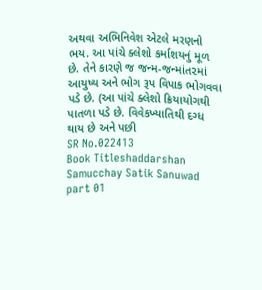અથવા અભિનિવેશ એટલે મરણનો ભય. આ પાંચે ક્લેશો કર્માશયનું મૂળ છે. તેને કારણે જ જન્મ-જન્માંત૨માં આયુષ્ય અને ભોગ રૂપ વિપાક ભોગવવા પડે છે. (આ પાંચે ક્લેશો ક્રિયાયોગથી પાતળા પડે છે. વિવેકખ્યાતિથી દગ્ધ થાય છે અને પછી
SR No.022413
Book Titleshaddarshan Samucchay Satik Sanuwad part 01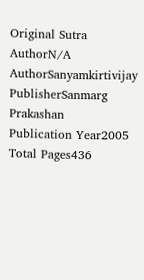Original Sutra AuthorN/A
AuthorSanyamkirtivijay
PublisherSanmarg Prakashan
Publication Year2005
Total Pages436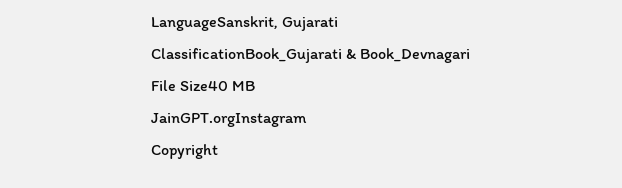LanguageSanskrit, Gujarati
ClassificationBook_Gujarati & Book_Devnagari
File Size40 MB
JainGPT.orgInstagram
Copyright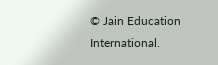© Jain Education International.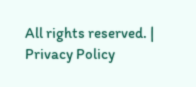All rights reserved. | Privacy Policy